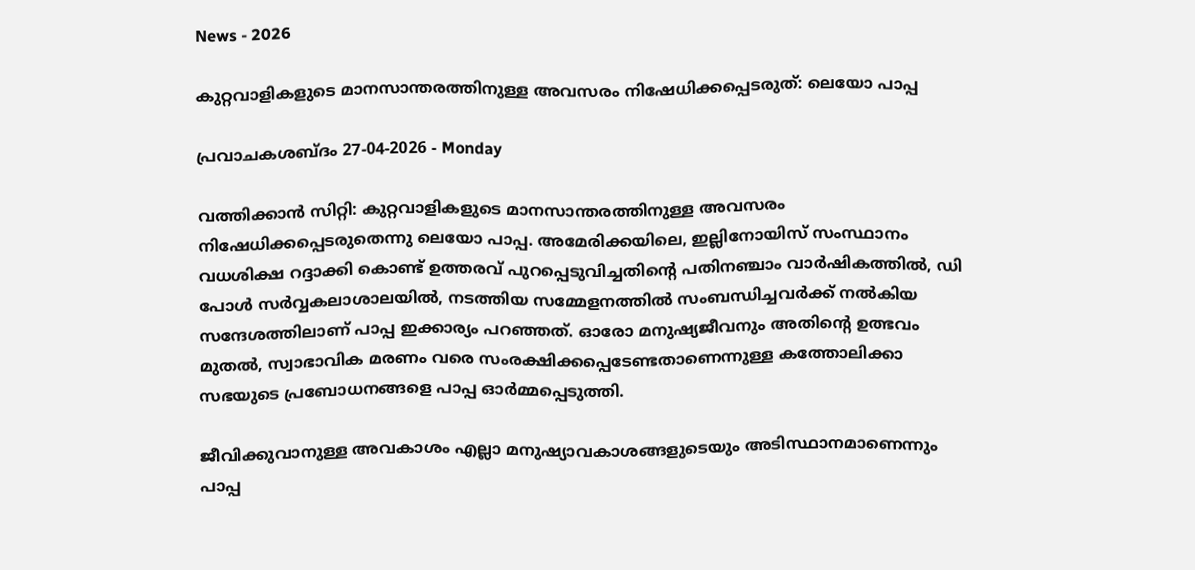News - 2026

കുറ്റവാളികളുടെ മാനസാന്തരത്തിനുള്ള അവസരം നിഷേധിക്കപ്പെടരുത്: ലെയോ പാപ്പ

പ്രവാചകശബ്ദം 27-04-2026 - Monday

വത്തിക്കാന്‍ സിറ്റി: കുറ്റവാളികളുടെ മാനസാന്തരത്തിനുള്ള അവസരം നിഷേധിക്കപ്പെടരുതെന്നു ലെയോ പാപ്പ. അമേരിക്കയിലെ, ഇല്ലിനോയിസ് സംസ്ഥാനം വധശിക്ഷ റദ്ദാക്കി കൊണ്ട് ഉത്തരവ് പുറപ്പെടുവിച്ചതിന്റെ പതിനഞ്ചാം വാർഷികത്തിൽ, ഡി പോൾ സർവ്വകലാശാലയിൽ, നടത്തിയ സമ്മേളനത്തിൽ സംബന്ധിച്ചവർക്ക് നല്‍കിയ സന്ദേശത്തിലാണ് പാപ്പ ഇക്കാര്യം പറഞ്ഞത്. ഓരോ മനുഷ്യജീവനും അതിന്റെ ഉത്ഭവം മുതൽ, സ്വാഭാവിക മരണം വരെ സംരക്ഷിക്കപ്പെടേണ്ടതാണെന്നുള്ള കത്തോലിക്കാ സഭയുടെ പ്രബോധനങ്ങളെ പാപ്പ ഓര്‍മ്മപ്പെടുത്തി.

ജീവിക്കുവാനുള്ള അവകാശം എല്ലാ മനുഷ്യാവകാശങ്ങളുടെയും അടിസ്ഥാനമാണെന്നും പാപ്പ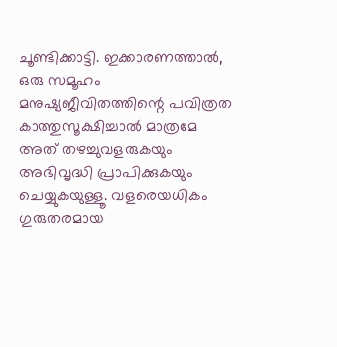ചൂണ്ടിക്കാട്ടി. ഇക്കാരണത്താൽ, ഒരു സമൂഹം മനുഷ്യജീവിതത്തിന്റെ പവിത്രത കാത്തുസൂക്ഷിച്ചാൽ മാത്രമേ അത് തഴച്ചുവളരുകയും അഭിവൃദ്ധി പ്രാപിക്കുകയും ചെയ്യുകയുള്ളൂ. വളരെയധികം ഗുരുതരമായ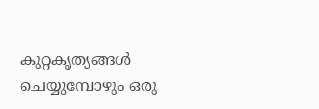കുറ്റകൃത്യങ്ങൾ ചെയ്യുമ്പോഴും ഒരു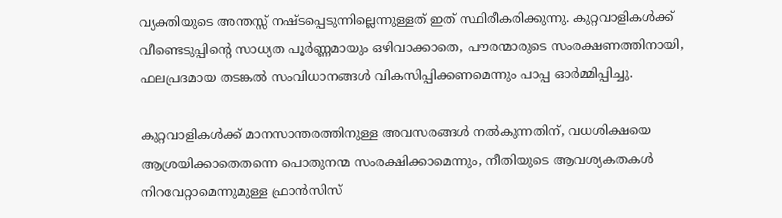വ്യക്തിയുടെ അന്തസ്സ് നഷ്ടപ്പെടുന്നില്ലെന്നുള്ളത് ഇത് സ്ഥിരീകരിക്കുന്നു. കുറ്റവാളികൾക്ക് വീണ്ടെടുപ്പിന്റെ സാധ്യത പൂർണ്ണമായും ഒഴിവാക്കാതെ, പൗരന്മാരുടെ സംരക്ഷണത്തിനായി, ഫലപ്രദമായ തടങ്കൽ സംവിധാനങ്ങൾ വികസിപ്പിക്കണമെന്നും പാപ്പ ഓര്‍മ്മിപ്പിച്ചു.

കുറ്റവാളികൾക്ക് മാനസാന്തരത്തിനുള്ള അവസരങ്ങൾ നൽകുന്നതിന്, വധശിക്ഷയെ ആശ്രയിക്കാതെതന്നെ പൊതുനന്മ സംരക്ഷിക്കാമെന്നും, നീതിയുടെ ആവശ്യകതകൾ നിറവേറ്റാമെന്നുമുള്ള ഫ്രാൻസിസ്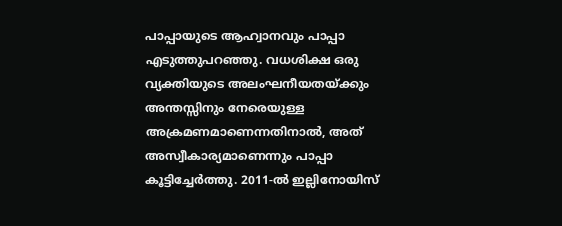പാപ്പായുടെ ആഹ്വാനവും പാപ്പാ എടുത്തുപറഞ്ഞു. വധശിക്ഷ ഒരു വ്യക്തിയുടെ അലംഘനീയതയ്ക്കും അന്തസ്സിനും നേരെയുള്ള അക്രമണമാണെന്നതിനാൽ, അത് അസ്വീകാര്യമാണെന്നും പാപ്പാ കൂട്ടിച്ചേർത്തു. 2011-ൽ ഇല്ലിനോയിസ്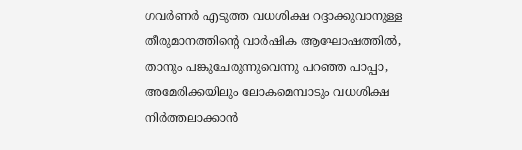ഗവർണർ എടുത്ത വധശിക്ഷ റദ്ദാക്കുവാനുള്ള തീരുമാനത്തിന്റെ വാർഷിക ആഘോഷത്തിൽ, താനും പങ്കുചേരുന്നുവെന്നു പറഞ്ഞ പാപ്പാ, അമേരിക്കയിലും ലോകമെമ്പാടും വധശിക്ഷ നിർത്തലാക്കാൻ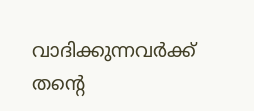വാദിക്കുന്നവർക്ക് തന്റെ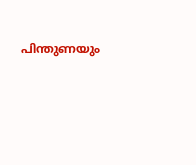പിന്തുണയും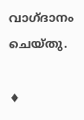വാഗ്ദാനം ചെയ്തു.

♦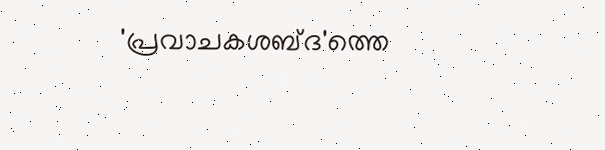'പ്രവാചകശബ്‌ദ'ത്തെ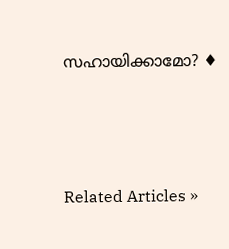സഹായിക്കാമോ? ♦




Related Articles »